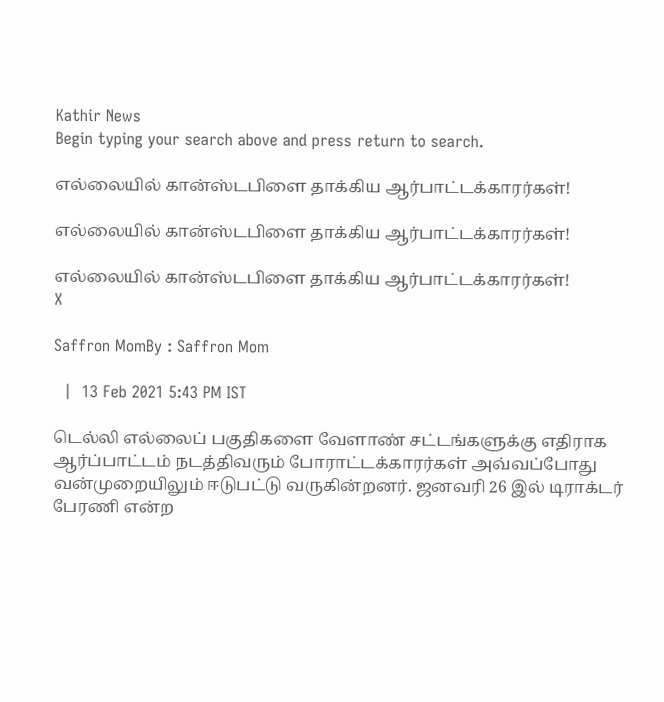Kathir News
Begin typing your search above and press return to search.

எல்லையில் கான்ஸ்டபிளை தாக்கிய ஆர்பாட்டக்காரர்கள்!

எல்லையில் கான்ஸ்டபிளை தாக்கிய ஆர்பாட்டக்காரர்கள்!

எல்லையில் கான்ஸ்டபிளை தாக்கிய ஆர்பாட்டக்காரர்கள்!
X

Saffron MomBy : Saffron Mom

  |  13 Feb 2021 5:43 PM IST

டெல்லி எல்லைப் பகுதிகளை வேளாண் சட்டங்களுக்கு எதிராக ஆர்ப்பாட்டம் நடத்திவரும் போராட்டக்காரர்கள் அவ்வப்போது வன்முறையிலும் ஈடுபட்டு வருகின்றனர். ஜனவரி 26 இல் டிராக்டர் பேரணி என்ற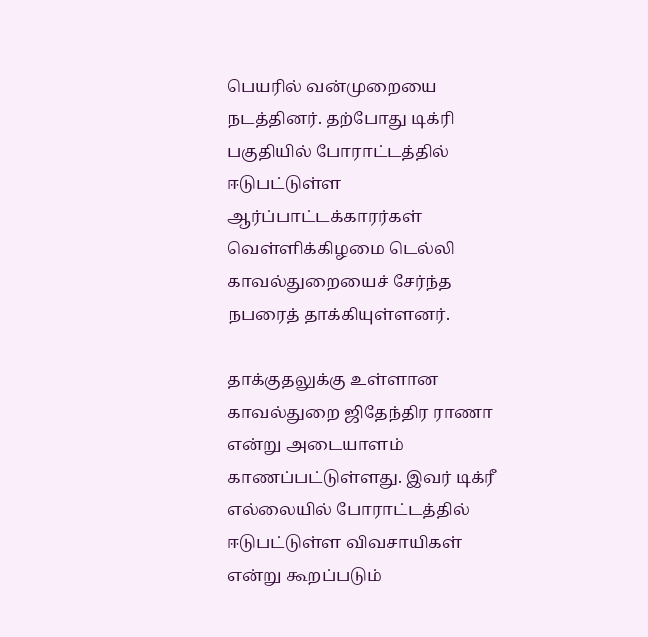பெயரில் வன்முறையை நடத்தினர். தற்போது டிக்ரி பகுதியில் போராட்டத்தில் ஈடுபட்டுள்ள ஆர்ப்பாட்டக்காரர்கள் வெள்ளிக்கிழமை டெல்லி காவல்துறையைச் சேர்ந்த நபரைத் தாக்கியுள்ளனர்.

தாக்குதலுக்கு உள்ளான காவல்துறை ஜிதேந்திர ராணா என்று அடையாளம் காணப்பட்டுள்ளது. இவர் டிக்ரீ எல்லையில் போராட்டத்தில் ஈடுபட்டுள்ள விவசாயிகள் என்று கூறப்படும்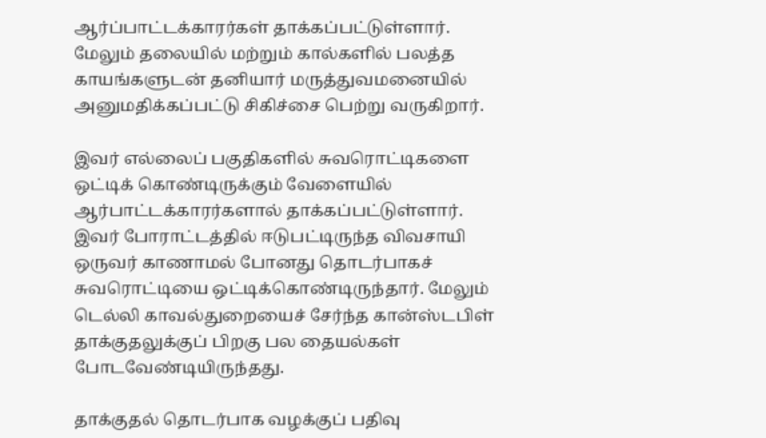ஆர்ப்பாட்டக்காரர்கள் தாக்கப்பட்டுள்ளார். மேலும் தலையில் மற்றும் கால்களில் பலத்த காயங்களுடன் தனியார் மருத்துவமனையில் அனுமதிக்கப்பட்டு சிகிச்சை பெற்று வருகிறார்.

இவர் எல்லைப் பகுதிகளில் சுவரொட்டிகளை ஒட்டிக் கொண்டிருக்கும் வேளையில் ஆர்பாட்டக்காரர்களால் தாக்கப்பட்டுள்ளார். இவர் போராட்டத்தில் ஈடுபட்டிருந்த விவசாயி ஒருவர் காணாமல் போனது தொடர்பாகச் சுவரொட்டியை ஒட்டிக்கொண்டிருந்தார். மேலும் டெல்லி காவல்துறையைச் சேர்ந்த கான்ஸ்டபிள் தாக்குதலுக்குப் பிறகு பல தையல்கள் போடவேண்டியிருந்தது.

தாக்குதல் தொடர்பாக வழக்குப் பதிவு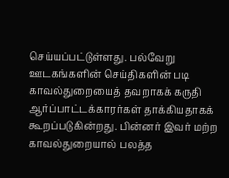செய்யப்பட்டுள்ளது. பல்வேறு ஊடகங்களின் செய்திகளின் படி காவல்துறையைத் தவறாகக் கருதி ஆர்ப்பாட்டக்காரர்கள் தாக்கியதாகக் கூறப்படுகின்றது. பின்னர் இவர் மற்ற காவல்துறையால் பலத்த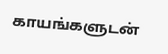காயங்களுடன்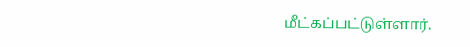மீட்கப்பட்டுள்ளார்.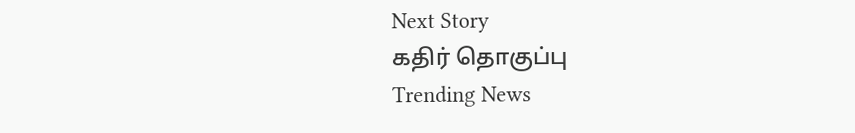Next Story
கதிர் தொகுப்பு
Trending News